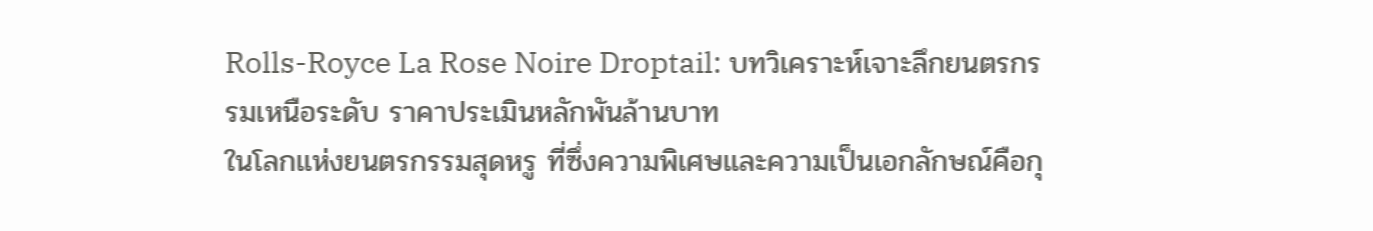Rolls-Royce La Rose Noire Droptail: บทวิเคราะห์เจาะลึกยนตรกรรมเหนือระดับ ราคาประเมินหลักพันล้านบาท
ในโลกแห่งยนตรกรรมสุดหรู ที่ซึ่งความพิเศษและความเป็นเอกลักษณ์คือกุ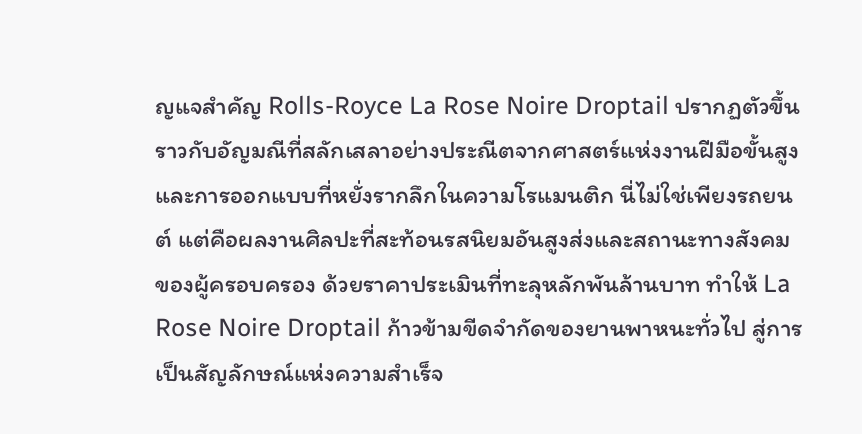ญแจสำคัญ Rolls-Royce La Rose Noire Droptail ปรากฏตัวขึ้นราวกับอัญมณีที่สลักเสลาอย่างประณีตจากศาสตร์แห่งงานฝีมือขั้นสูง และการออกแบบที่หยั่งรากลึกในความโรแมนติก นี่ไม่ใช่เพียงรถยนต์ แต่คือผลงานศิลปะที่สะท้อนรสนิยมอันสูงส่งและสถานะทางสังคมของผู้ครอบครอง ด้วยราคาประเมินที่ทะลุหลักพันล้านบาท ทำให้ La Rose Noire Droptail ก้าวข้ามขีดจำกัดของยานพาหนะทั่วไป สู่การเป็นสัญลักษณ์แห่งความสำเร็จ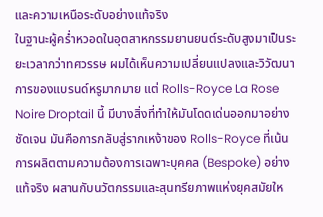และความเหนือระดับอย่างแท้จริง
ในฐานะผู้คร่ำหวอดในอุตสาหกรรมยานยนต์ระดับสูงมาเป็นระยะเวลากว่าทศวรรษ ผมได้เห็นความเปลี่ยนแปลงและวิวัฒนาการของแบรนด์หรูมากมาย แต่ Rolls-Royce La Rose Noire Droptail นี้ มีบางสิ่งที่ทำให้มันโดดเด่นออกมาอย่างชัดเจน มันคือการกลับสู่รากเหง้าของ Rolls-Royce ที่เน้นการผลิตตามความต้องการเฉพาะบุคคล (Bespoke) อย่างแท้จริง ผสานกับนวัตกรรมและสุนทรียภาพแห่งยุคสมัยให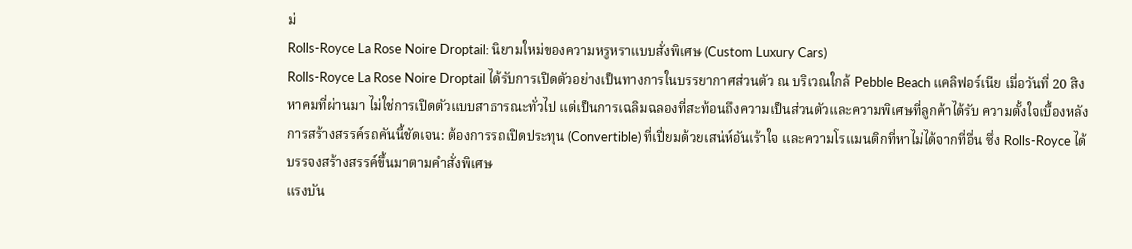ม่
Rolls-Royce La Rose Noire Droptail: นิยามใหม่ของความหรูหราแบบสั่งพิเศษ (Custom Luxury Cars)
Rolls-Royce La Rose Noire Droptail ได้รับการเปิดตัวอย่างเป็นทางการในบรรยากาศส่วนตัว ณ บริเวณใกล้ Pebble Beach แคลิฟอร์เนีย เมื่อวันที่ 20 สิงหาคมที่ผ่านมา ไม่ใช่การเปิดตัวแบบสาธารณะทั่วไป แต่เป็นการเฉลิมฉลองที่สะท้อนถึงความเป็นส่วนตัวและความพิเศษที่ลูกค้าได้รับ ความตั้งใจเบื้องหลังการสร้างสรรค์รถคันนี้ชัดเจน: ต้องการรถเปิดประทุน (Convertible) ที่เปี่ยมด้วยเสน่ห์อันเร้าใจ และความโรแมนติกที่หาไม่ได้จากที่อื่น ซึ่ง Rolls-Royce ได้บรรจงสร้างสรรค์ขึ้นมาตามคำสั่งพิเศษ
แรงบัน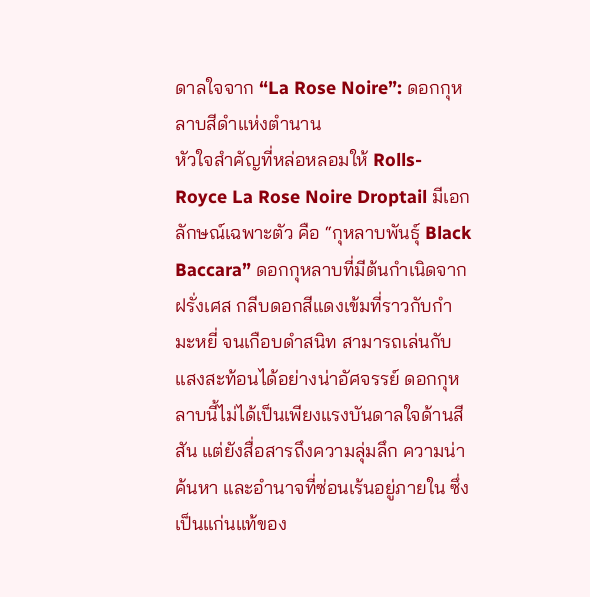ดาลใจจาก “La Rose Noire”: ดอกกุหลาบสีดำแห่งตำนาน
หัวใจสำคัญที่หล่อหลอมให้ Rolls-Royce La Rose Noire Droptail มีเอกลักษณ์เฉพาะตัว คือ “กุหลาบพันธุ์ Black Baccara” ดอกกุหลาบที่มีต้นกำเนิดจากฝรั่งเศส กลีบดอกสีแดงเข้มที่ราวกับกำมะหยี่ จนเกือบดำสนิท สามารถเล่นกับแสงสะท้อนได้อย่างน่าอัศจรรย์ ดอกกุหลาบนี้ไม่ได้เป็นเพียงแรงบันดาลใจด้านสีสัน แต่ยังสื่อสารถึงความลุ่มลึก ความน่าค้นหา และอำนาจที่ซ่อนเร้นอยู่ภายใน ซึ่งเป็นแก่นแท้ของ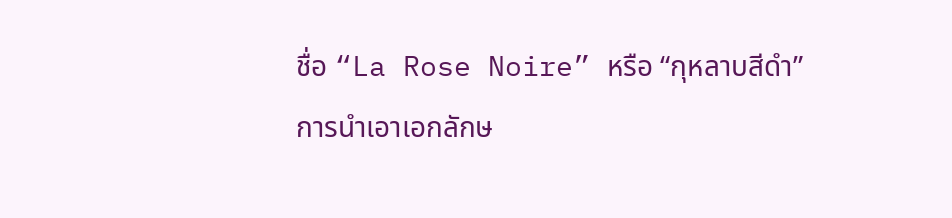ชื่อ “La Rose Noire” หรือ “กุหลาบสีดำ”
การนำเอาเอกลักษ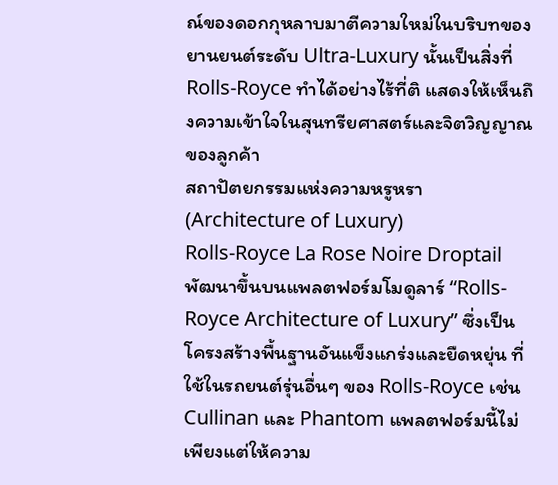ณ์ของดอกกุหลาบมาตีความใหม่ในบริบทของยานยนต์ระดับ Ultra-Luxury นั้นเป็นสิ่งที่ Rolls-Royce ทำได้อย่างไร้ที่ติ แสดงให้เห็นถึงความเข้าใจในสุนทรียศาสตร์และจิตวิญญาณของลูกค้า
สถาปัตยกรรมแห่งความหรูหรา (Architecture of Luxury)
Rolls-Royce La Rose Noire Droptail พัฒนาขึ้นบนแพลตฟอร์มโมดูลาร์ “Rolls-Royce Architecture of Luxury” ซึ่งเป็นโครงสร้างพื้นฐานอันแข็งแกร่งและยืดหยุ่น ที่ใช้ในรถยนต์รุ่นอื่นๆ ของ Rolls-Royce เช่น Cullinan และ Phantom แพลตฟอร์มนี้ไม่เพียงแต่ให้ความ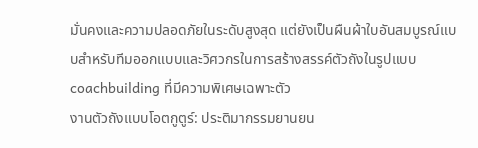มั่นคงและความปลอดภัยในระดับสูงสุด แต่ยังเป็นผืนผ้าใบอันสมบูรณ์แบบสำหรับทีมออกแบบและวิศวกรในการสร้างสรรค์ตัวถังในรูปแบบ coachbuilding ที่มีความพิเศษเฉพาะตัว
งานตัวถังแบบโอตกูตูร์: ประติมากรรมยานยน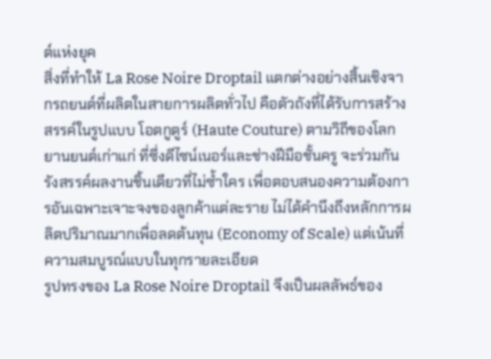ต์แห่งยุค
สิ่งที่ทำให้ La Rose Noire Droptail แตกต่างอย่างสิ้นเชิงจากรถยนต์ที่ผลิตในสายการผลิตทั่วไป คือตัวถังที่ได้รับการสร้างสรรค์ในรูปแบบ โอตกูตูร์ (Haute Couture) ตามวิถีของโลกยานยนต์เก่าแก่ ที่ซึ่งดีไซน์เนอร์และช่างฝีมือชั้นครู จะร่วมกันรังสรรค์ผลงานชิ้นเดียวที่ไม่ซ้ำใคร เพื่อตอบสนองความต้องการอันเฉพาะเจาะจงของลูกค้าแต่ละราย ไม่ได้คำนึงถึงหลักการผลิตปริมาณมากเพื่อลดต้นทุน (Economy of Scale) แต่เน้นที่ความสมบูรณ์แบบในทุกรายละเอียด
รูปทรงของ La Rose Noire Droptail จึงเป็นผลลัพธ์ของ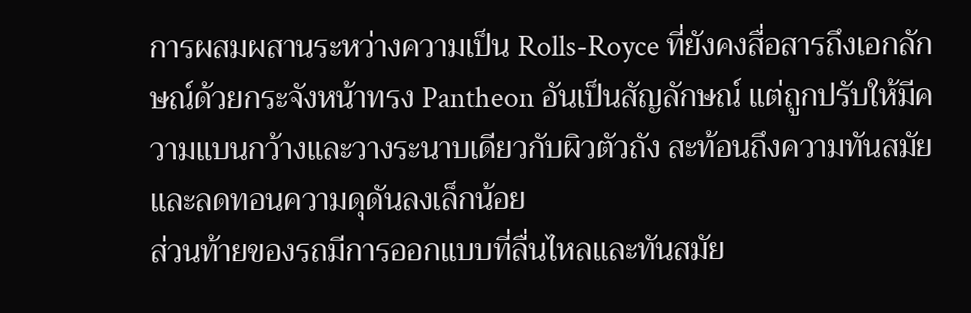การผสมผสานระหว่างความเป็น Rolls-Royce ที่ยังคงสื่อสารถึงเอกลักษณ์ด้วยกระจังหน้าทรง Pantheon อันเป็นสัญลักษณ์ แต่ถูกปรับให้มีความแบนกว้างและวางระนาบเดียวกับผิวตัวถัง สะท้อนถึงความทันสมัยและลดทอนความดุดันลงเล็กน้อย
ส่วนท้ายของรถมีการออกแบบที่ลื่นไหลและทันสมัย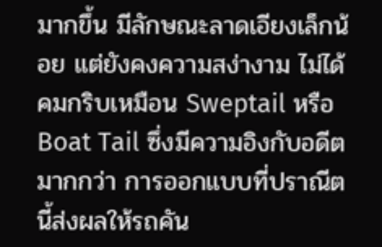มากขึ้น มีลักษณะลาดเอียงเล็กน้อย แต่ยังคงความสง่างาม ไม่ได้คมกริบเหมือน Sweptail หรือ Boat Tail ซึ่งมีความอิงกับอดีตมากกว่า การออกแบบที่ปราณีตนี้ส่งผลให้รถคัน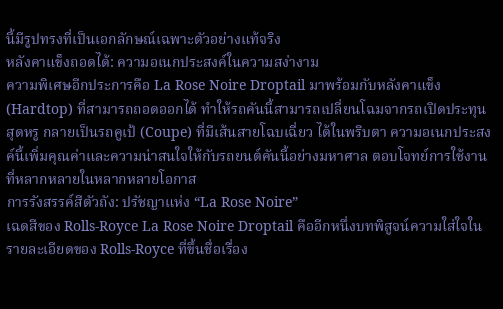นี้มีรูปทรงที่เป็นเอกลักษณ์เฉพาะตัวอย่างแท้จริง
หลังคาแข็งถอดได้: ความอเนกประสงค์ในความสง่างาม
ความพิเศษอีกประการคือ La Rose Noire Droptail มาพร้อมกับหลังคาแข็ง (Hardtop) ที่สามารถถอดออกได้ ทำให้รถคันนี้สามารถเปลี่ยนโฉมจากรถเปิดประทุนสุดหรู กลายเป็นรถคูเป้ (Coupe) ที่มีเส้นสายโฉบเฉี่ยว ได้ในพริบตา ความอเนกประสงค์นี้เพิ่มคุณค่าและความน่าสนใจให้กับรถยนต์คันนี้อย่างมหาศาล ตอบโจทย์การใช้งานที่หลากหลายในหลากหลายโอกาส
การรังสรรค์สีตัวถัง: ปรัชญาแห่ง “La Rose Noire”
เฉดสีของ Rolls-Royce La Rose Noire Droptail คืออีกหนึ่งบทพิสูจน์ความใส่ใจในรายละเอียดของ Rolls-Royce ที่ขึ้นชื่อเรื่อง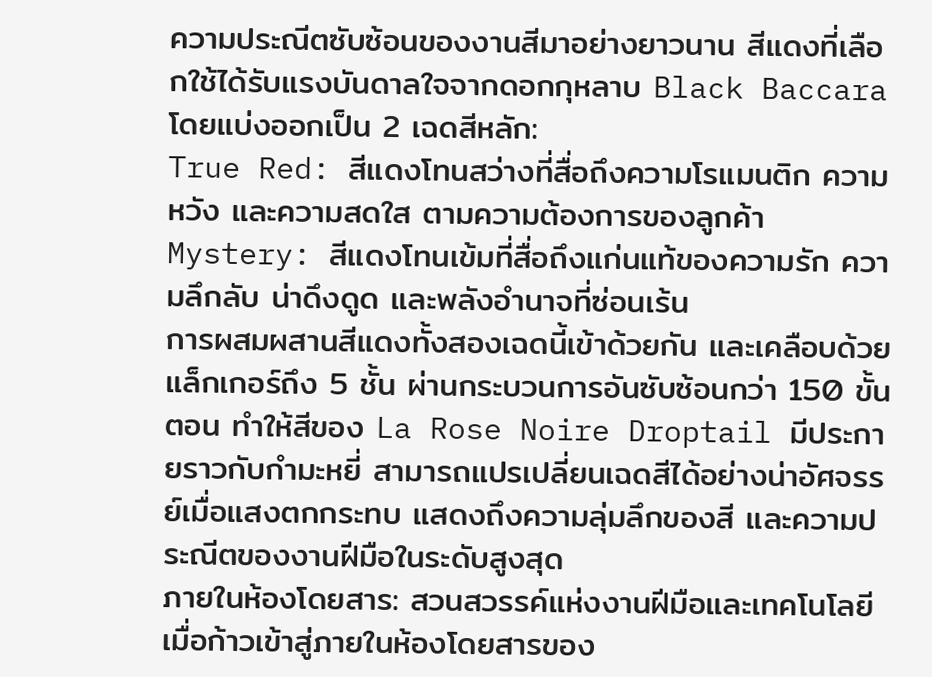ความประณีตซับซ้อนของงานสีมาอย่างยาวนาน สีแดงที่เลือกใช้ได้รับแรงบันดาลใจจากดอกกุหลาบ Black Baccara โดยแบ่งออกเป็น 2 เฉดสีหลัก:
True Red: สีแดงโทนสว่างที่สื่อถึงความโรแมนติก ความหวัง และความสดใส ตามความต้องการของลูกค้า
Mystery: สีแดงโทนเข้มที่สื่อถึงแก่นแท้ของความรัก ความลึกลับ น่าดึงดูด และพลังอำนาจที่ซ่อนเร้น
การผสมผสานสีแดงทั้งสองเฉดนี้เข้าด้วยกัน และเคลือบด้วยแล็กเกอร์ถึง 5 ชั้น ผ่านกระบวนการอันซับซ้อนกว่า 150 ขั้นตอน ทำให้สีของ La Rose Noire Droptail มีประกายราวกับกำมะหยี่ สามารถแปรเปลี่ยนเฉดสีได้อย่างน่าอัศจรรย์เมื่อแสงตกกระทบ แสดงถึงความลุ่มลึกของสี และความประณีตของงานฝีมือในระดับสูงสุด
ภายในห้องโดยสาร: สวนสวรรค์แห่งงานฝีมือและเทคโนโลยี
เมื่อก้าวเข้าสู่ภายในห้องโดยสารของ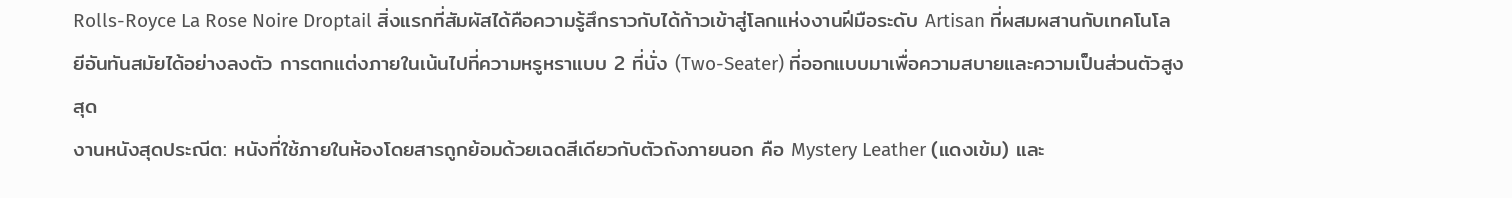Rolls-Royce La Rose Noire Droptail สิ่งแรกที่สัมผัสได้คือความรู้สึกราวกับได้ก้าวเข้าสู่โลกแห่งงานฝีมือระดับ Artisan ที่ผสมผสานกับเทคโนโลยีอันทันสมัยได้อย่างลงตัว การตกแต่งภายในเน้นไปที่ความหรูหราแบบ 2 ที่นั่ง (Two-Seater) ที่ออกแบบมาเพื่อความสบายและความเป็นส่วนตัวสูงสุด
งานหนังสุดประณีต: หนังที่ใช้ภายในห้องโดยสารถูกย้อมด้วยเฉดสีเดียวกับตัวถังภายนอก คือ Mystery Leather (แดงเข้ม) และ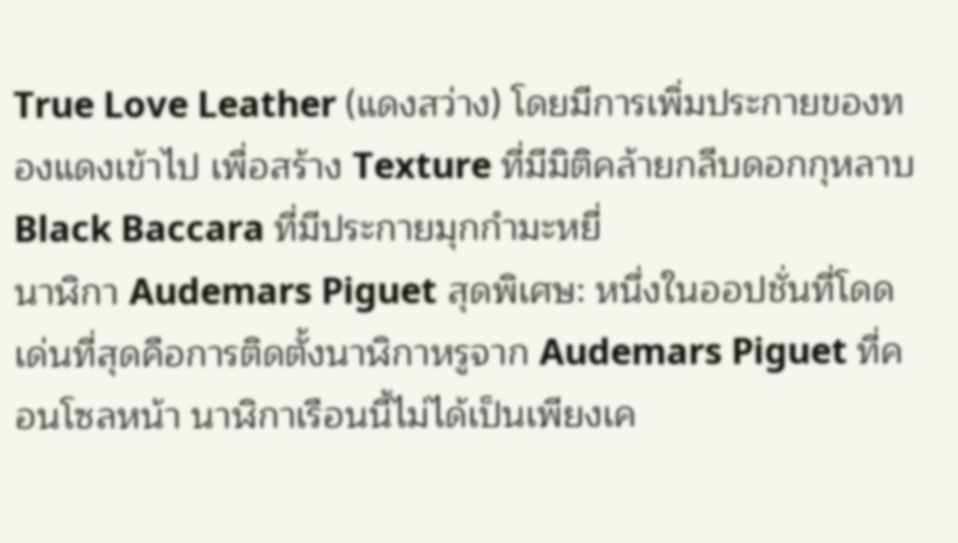True Love Leather (แดงสว่าง) โดยมีการเพิ่มประกายของทองแดงเข้าไป เพื่อสร้าง Texture ที่มีมิติคล้ายกลีบดอกกุหลาบ Black Baccara ที่มีประกายมุกกำมะหยี่
นาฬิกา Audemars Piguet สุดพิเศษ: หนึ่งในออปชั่นที่โดดเด่นที่สุดคือการติดตั้งนาฬิกาหรูจาก Audemars Piguet ที่คอนโซลหน้า นาฬิกาเรือนนี้ไม่ได้เป็นเพียงเค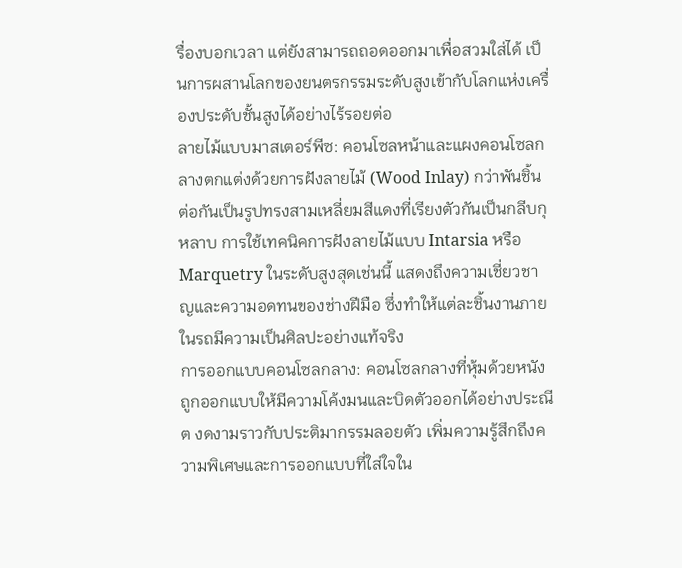รื่องบอกเวลา แต่ยังสามารถถอดออกมาเพื่อสวมใส่ได้ เป็นการผสานโลกของยนตรกรรมระดับสูงเข้ากับโลกแห่งเครื่องประดับชั้นสูงได้อย่างไร้รอยต่อ
ลายไม้แบบมาสเตอร์พีซ: คอนโซลหน้าและแผงคอนโซลกลางตกแต่งด้วยการฝังลายไม้ (Wood Inlay) กว่าพันชิ้น ต่อกันเป็นรูปทรงสามเหลี่ยมสีแดงที่เรียงตัวกันเป็นกลีบกุหลาบ การใช้เทคนิคการฝังลายไม้แบบ Intarsia หรือ Marquetry ในระดับสูงสุดเช่นนี้ แสดงถึงความเชี่ยวชาญและความอดทนของช่างฝีมือ ซึ่งทำให้แต่ละชิ้นงานภายในรถมีความเป็นศิลปะอย่างแท้จริง
การออกแบบคอนโซลกลาง: คอนโซลกลางที่หุ้มด้วยหนัง ถูกออกแบบให้มีความโค้งมนและบิดตัวออกได้อย่างประณีต งดงามราวกับประติมากรรมลอยตัว เพิ่มความรู้สึกถึงความพิเศษและการออกแบบที่ใส่ใจใน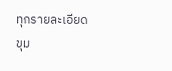ทุกรายละเอียด
ขุม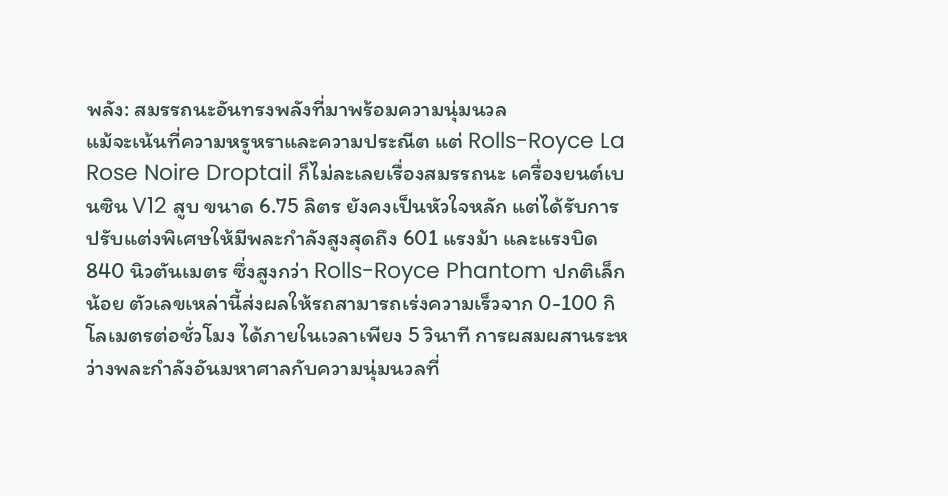พลัง: สมรรถนะอันทรงพลังที่มาพร้อมความนุ่มนวล
แม้จะเน้นที่ความหรูหราและความประณีต แต่ Rolls-Royce La Rose Noire Droptail ก็ไม่ละเลยเรื่องสมรรถนะ เครื่องยนต์เบนซิน V12 สูบ ขนาด 6.75 ลิตร ยังคงเป็นหัวใจหลัก แต่ได้รับการปรับแต่งพิเศษให้มีพละกำลังสูงสุดถึง 601 แรงม้า และแรงบิด 840 นิวตันเมตร ซึ่งสูงกว่า Rolls-Royce Phantom ปกติเล็กน้อย ตัวเลขเหล่านี้ส่งผลให้รถสามารถเร่งความเร็วจาก 0-100 กิโลเมตรต่อชั่วโมง ได้ภายในเวลาเพียง 5 วินาที การผสมผสานระหว่างพละกำลังอันมหาศาลกับความนุ่มนวลที่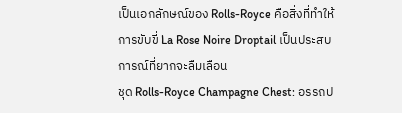เป็นเอกลักษณ์ของ Rolls-Royce คือสิ่งที่ทำให้การขับขี่ La Rose Noire Droptail เป็นประสบการณ์ที่ยากจะลืมเลือน
ชุด Rolls-Royce Champagne Chest: อรรถป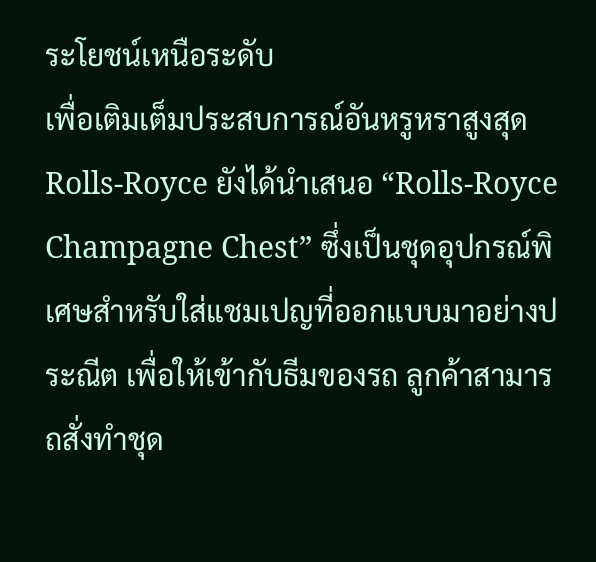ระโยชน์เหนือระดับ
เพื่อเติมเต็มประสบการณ์อันหรูหราสูงสุด Rolls-Royce ยังได้นำเสนอ “Rolls-Royce Champagne Chest” ซึ่งเป็นชุดอุปกรณ์พิเศษสำหรับใส่แชมเปญที่ออกแบบมาอย่างประณีต เพื่อให้เข้ากับธีมของรถ ลูกค้าสามารถสั่งทำชุด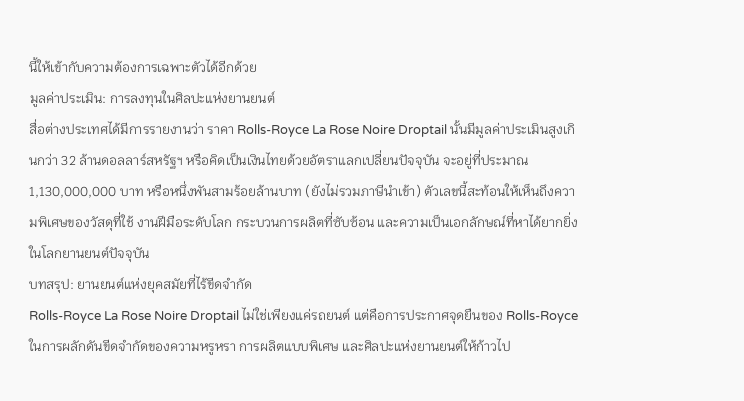นี้ให้เข้ากับความต้องการเฉพาะตัวได้อีกด้วย
มูลค่าประเมิน: การลงทุนในศิลปะแห่งยานยนต์
สื่อต่างประเทศได้มีการรายงานว่า ราคา Rolls-Royce La Rose Noire Droptail นั้นมีมูลค่าประเมินสูงเกินกว่า 32 ล้านดอลลาร์สหรัฐฯ หรือคิดเป็นเงินไทยด้วยอัตราแลกเปลี่ยนปัจจุบัน จะอยู่ที่ประมาณ 1,130,000,000 บาท หรือหนึ่งพันสามร้อยล้านบาท (ยังไม่รวมภาษีนำเข้า) ตัวเลขนี้สะท้อนให้เห็นถึงความพิเศษของวัสดุที่ใช้ งานฝีมือระดับโลก กระบวนการผลิตที่ซับซ้อน และความเป็นเอกลักษณ์ที่หาได้ยากยิ่งในโลกยานยนต์ปัจจุบัน
บทสรุป: ยานยนต์แห่งยุคสมัยที่ไร้ขีดจำกัด
Rolls-Royce La Rose Noire Droptail ไม่ใช่เพียงแค่รถยนต์ แต่คือการประกาศจุดยืนของ Rolls-Royce ในการผลักดันขีดจำกัดของความหรูหรา การผลิตแบบพิเศษ และศิลปะแห่งยานยนต์ให้ก้าวไป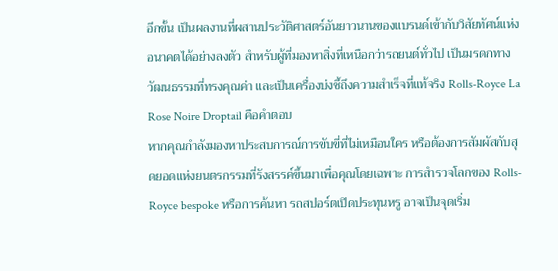อีกขั้น เป็นผลงานที่ผสานประวัติศาสตร์อันยาวนานของแบรนด์เข้ากับวิสัยทัศน์แห่งอนาคตได้อย่างลงตัว สำหรับผู้ที่มองหาสิ่งที่เหนือกว่ารถยนต์ทั่วไป เป็นมรดกทางวัฒนธรรมที่ทรงคุณค่า และเป็นเครื่องบ่งชี้ถึงความสำเร็จที่แท้จริง Rolls-Royce La Rose Noire Droptail คือคำตอบ
หากคุณกำลังมองหาประสบการณ์การขับขี่ที่ไม่เหมือนใคร หรือต้องการสัมผัสกับสุดยอดแห่งยนตรกรรมที่รังสรรค์ขึ้นมาเพื่อคุณโดยเฉพาะ การสำรวจโลกของ Rolls-Royce bespoke หรือการค้นหา รถสปอร์ตเปิดประทุนหรู อาจเป็นจุดเริ่ม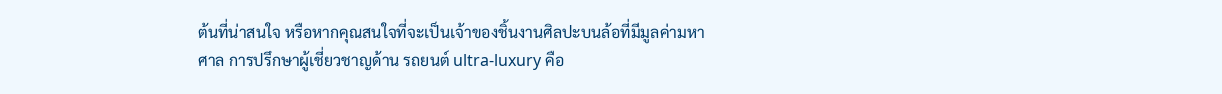ต้นที่น่าสนใจ หรือหากคุณสนใจที่จะเป็นเจ้าของชิ้นงานศิลปะบนล้อที่มีมูลค่ามหาศาล การปรึกษาผู้เชี่ยวชาญด้าน รถยนต์ ultra-luxury คือ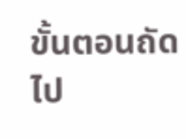ขั้นตอนถัดไป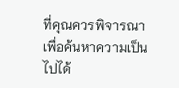ที่คุณควรพิจารณา เพื่อค้นหาความเป็นไปได้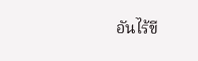อันไร้ขี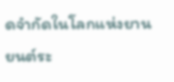ดจำกัดในโลกแห่งยานยนต์ระ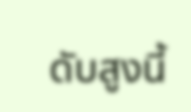ดับสูงนี้